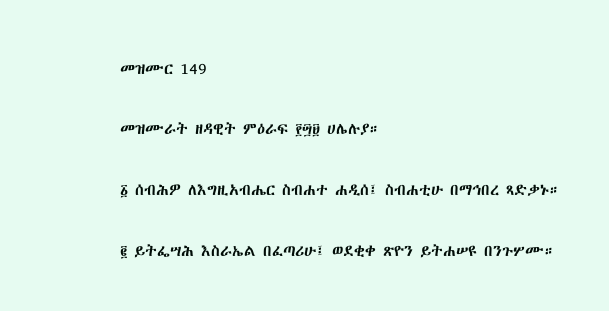መዝሙር 149

መዝሙራት ዘዳዊት ምዕራፍ ፻፵፱ ሀሌሉያ።

፩ ሰብሕዎ ለእግዚአብሔር ስብሐተ ሐዲሰ፤ ስብሐቲሁ በማኅበረ ጻድቃኑ።

፪ ይትፌሣሕ እስራኤል በፈጣሪሁ፤ ወደቂቀ ጽዮን ይትሐሠዩ በንጉሦሙ።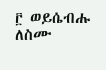፫ ወይሴብሑ ለስሙ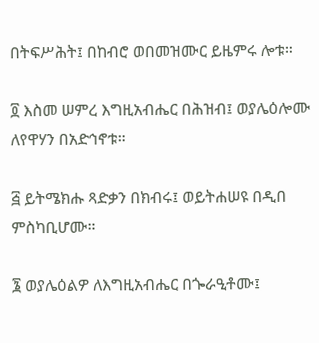በትፍሥሕት፤ በከብሮ ወበመዝሙር ይዜምሩ ሎቱ።

፬ እስመ ሠምረ እግዚአብሔር በሕዝብ፤ ወያሌዕሎሙ ለየዋሃን በአድኅኖቱ።

፭ ይትሜክሑ ጻድቃን በክብሩ፤ ወይትሐሠዩ በዲበ ምስካቢሆሙ።

፮ ወያሌዕልዎ ለእግዚአብሔር በጐራዒቶሙ፤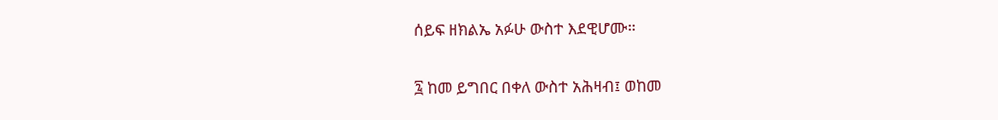ሰይፍ ዘክልኤ አፉሁ ውስተ እደዊሆሙ።

፯ ከመ ይግበር በቀለ ውስተ አሕዛብ፤ ወከመ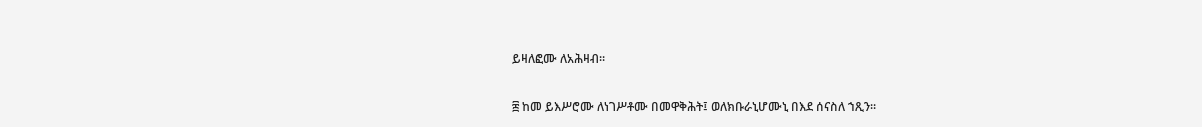ይዛለፎሙ ለአሕዛብ።

፰ ከመ ይእሥሮሙ ለነገሥቶሙ በመዋቅሕት፤ ወለክቡራኒሆሙኒ በእደ ሰናስለ ኀጺን።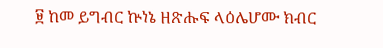፱ ከመ ይግብር ኵነኔ ዘጽሑፍ ላዕሌሆሙ ክብር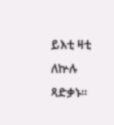ይእቲ ዛቲ ለኵሉ ጻድቃኑ።